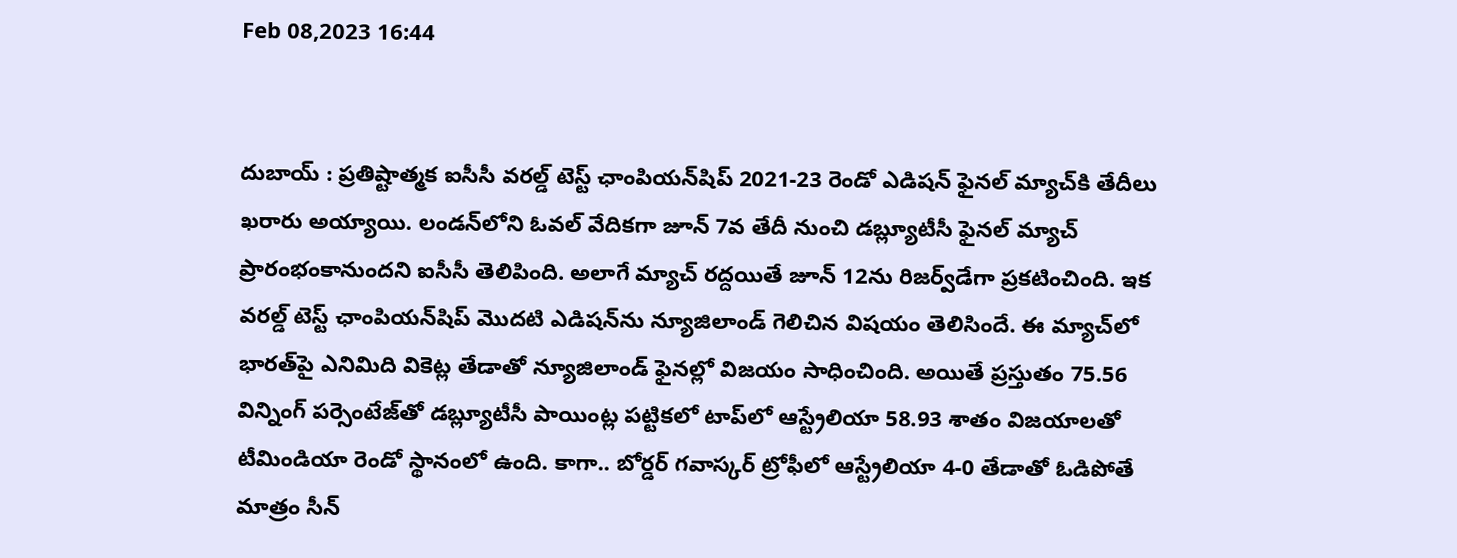Feb 08,2023 16:44


దుబాయ్ : ప్రతిష్టాత్మక ఐసీసీ వరల్డ్‌ టెస్ట్‌ ఛాంపియన్‌షిప్‌ 2021-23 రెండో ఎడిషన్‌ ఫైనల్‌ మ్యాచ్‌కి తేదీలు ఖరారు అయ్యాయి. లండన్‌లోని ఓవల్‌ వేదికగా జూన్‌ 7వ తేదీ నుంచి డబ్ల్యూటీసీ ఫైనల్‌ మ్యాచ్‌ ప్రారంభంకానుందని ఐసీసీ తెలిపింది. అలాగే మ్యాచ్‌ రద్దయితే జూన్‌ 12ను రిజర్వ్‌డేగా ప్రకటించింది. ఇక వరల్డ్‌ టెస్ట్‌ ఛాంపియన్‌షిప్‌ మొదటి ఎడిషన్‌ను న్యూజిలాండ్‌ గెలిచిన విషయం తెలిసిందే. ఈ మ్యాచ్‌లో భారత్‌పై ఎనిమిది వికెట్ల తేడాతో న్యూజిలాండ్‌ ఫైనల్లో విజయం సాధించింది. అయితే ప్రస్తుతం 75.56 విన్నింగ్‌ పర్సెంటేజ్‌తో డబ్ల్యూటీసీ పాయింట్ల పట్టికలో టాప్‌లో ఆస్ట్రేలియా 58.93 శాతం విజయాలతో టీమిండియా రెండో స్థానంలో ఉంది. కాగా.. బోర్డర్‌ గవాస్కర్‌ ట్రోఫీలో ఆస్ట్రేలియా 4-0 తేడాతో ఓడిపోతే మాత్రం సీన్‌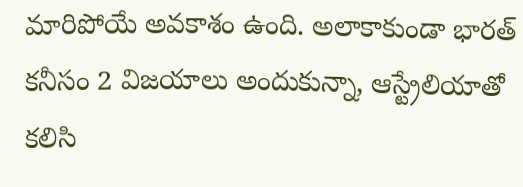మారిపోయే అవకాశం ఉంది. అలాకాకుండా భారత్‌ కనీసం 2 విజయాలు అందుకున్నా, ఆస్ట్రేలియాతో కలిసి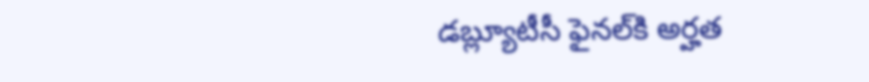డబ్ల్యూటీసీ ఫైనల్‌కి అర్హత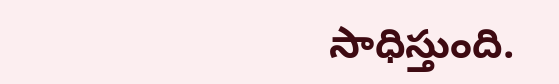సాధిస్తుంది.